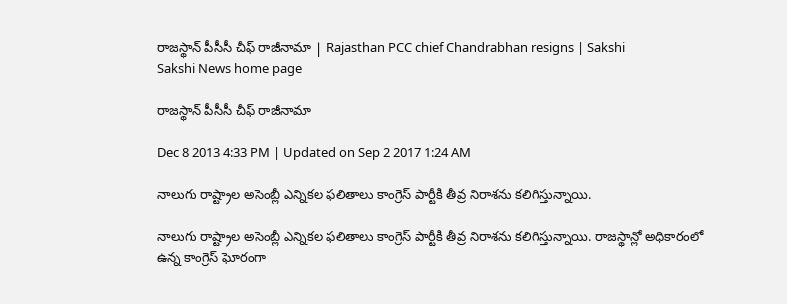రాజస్థాన్ పీసీసీ చీఫ్ రాజీనామా | Rajasthan PCC chief Chandrabhan resigns | Sakshi
Sakshi News home page

రాజస్థాన్ పీసీసీ చీఫ్ రాజీనామా

Dec 8 2013 4:33 PM | Updated on Sep 2 2017 1:24 AM

నాలుగు రాష్ట్రాల అసెంబ్లీ ఎన్నికల ఫలితాలు కాంగ్రెస్ పార్టీకి తీవ్ర నిరాశను కలిగిస్తున్నాయి.

నాలుగు రాష్ట్రాల అసెంబ్లీ ఎన్నికల ఫలితాలు కాంగ్రెస్ పార్టీకి తీవ్ర నిరాశను కలిగిస్తున్నాయి. రాజస్థాన్లో అధికారంలో ఉన్న కాంగ్రెస్ ఘోరంగా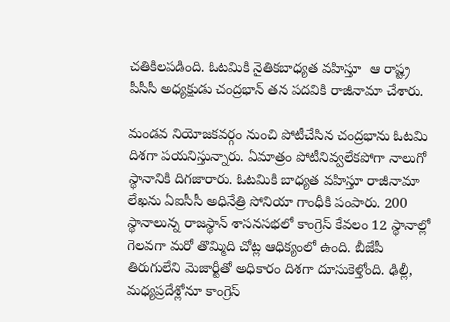చతికిలపడింది. ఓటమికి నైతికబాధ్యత వహిస్తూ  ఆ రాష్ట్ర పీసీసీ అధ్యక్షుడు చంద్రభాన్ తన పదవికి రాజీనామా చేశారు.

మండవ నియోజకవర్గం నుంచి పోటీచేసిన చంద్రభాను ఓటమి దిశగా పయనిస్తున్నారు. ఏమాత్రం పోటీనివ్వలేకపోగా నాలుగో స్థానానికి దిగజారారు. ఓటమికి బాధ్యత వహిస్తూ రాజీనామా లేఖను ఏఐసీసీ అధినేత్రి సోనియా గాంధీకి పంపారు. 200 స్థానాలున్న రాజస్థాన్ శాసనసభలో కాంగ్రెస్ కేవలం 12 స్థానాల్లో గెలవగా మరో తొమ్మిది చోట్ల ఆధిక్యంలో ఉంది. బీజేపీ తిరుగులేని మెజార్టీతో అధికారం దిశగా దూసుకెళ్తోంది. ఢిల్లీ, మధ్యప్రదేశ్లోనూ కాంగ్రెస్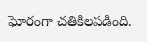ఘోరంగా చతికిలపడింది.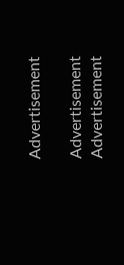Advertisement

Advertisement
Advertisement